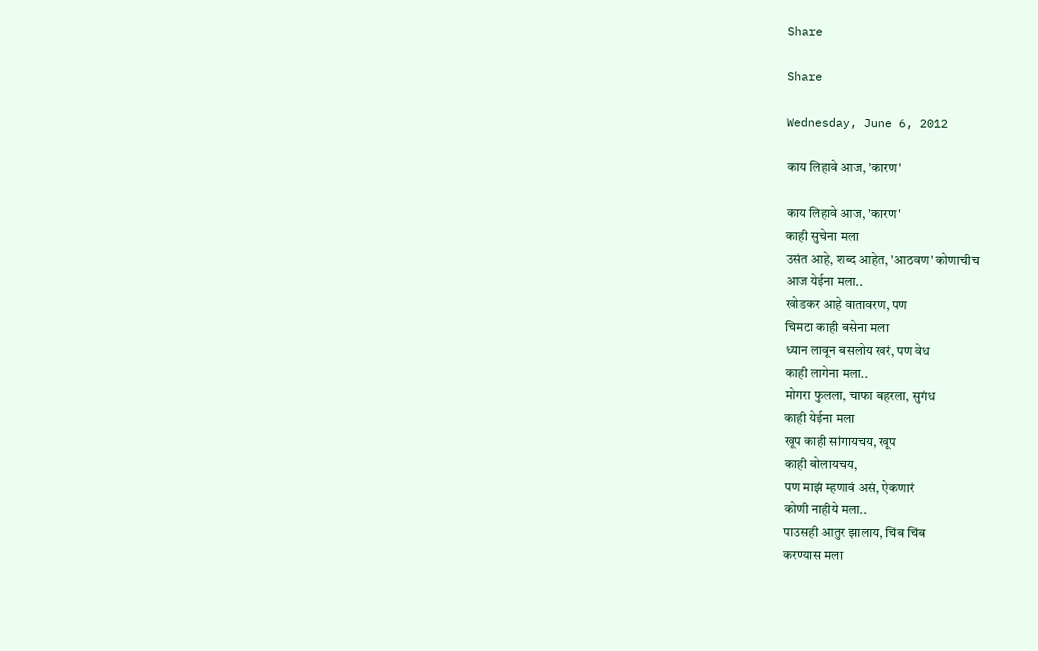Share

Share

Wednesday, June 6, 2012

काय लिहावे आज, 'कारण'

काय लिहावे आज, 'कारण'
काही सुचेना मला
उसंत आहे, शब्द आहेत, 'आठवण' कोणाचीच
आज येईना मला..
खोडकर आहे वातावरण, पण
चिमटा काही बसेना मला
ध्यान लावून बसलोय खरं, पण वेध
काही लागेना मला..
मोगरा फुलला, चाफा बहरला, सुगंध
काही येईना मला
खूप काही सांगायचय, खूप
काही बोलायचय,
पण माझं म्हणावं असं, ऐकणारं
कोणी नाहीये मला..
पाउसही आतुर झालाय, चिंब चिंब
करण्यास मला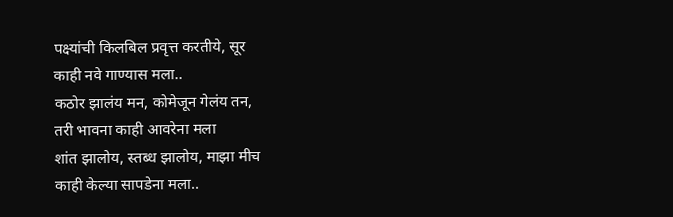पक्ष्यांची किलबिल प्रवृत्त करतीये, सूर
काही नवे गाण्यास मला..
कठोर झालंय मन, कोमेजून गेलंय तन,
तरी भावना काही आवरेना मला
शांत झालोय, स्तब्ध झालोय, माझा मीच
काही केल्या सापडेना मला..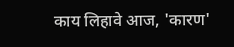काय लिहावे आज, 'कारण'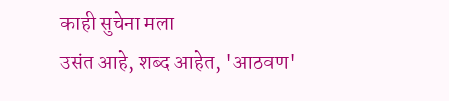काही सुचेना मला
उसंत आहे, शब्द आहेत, 'आठवण'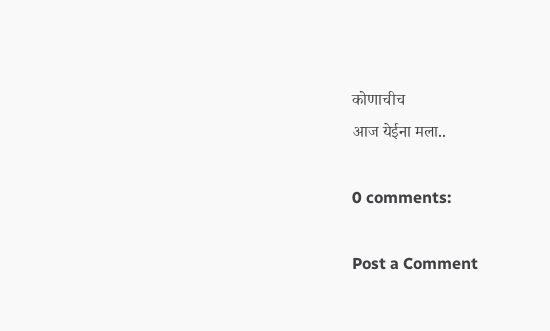कोणाचीच
आज येईना मला..

0 comments:

Post a Comment